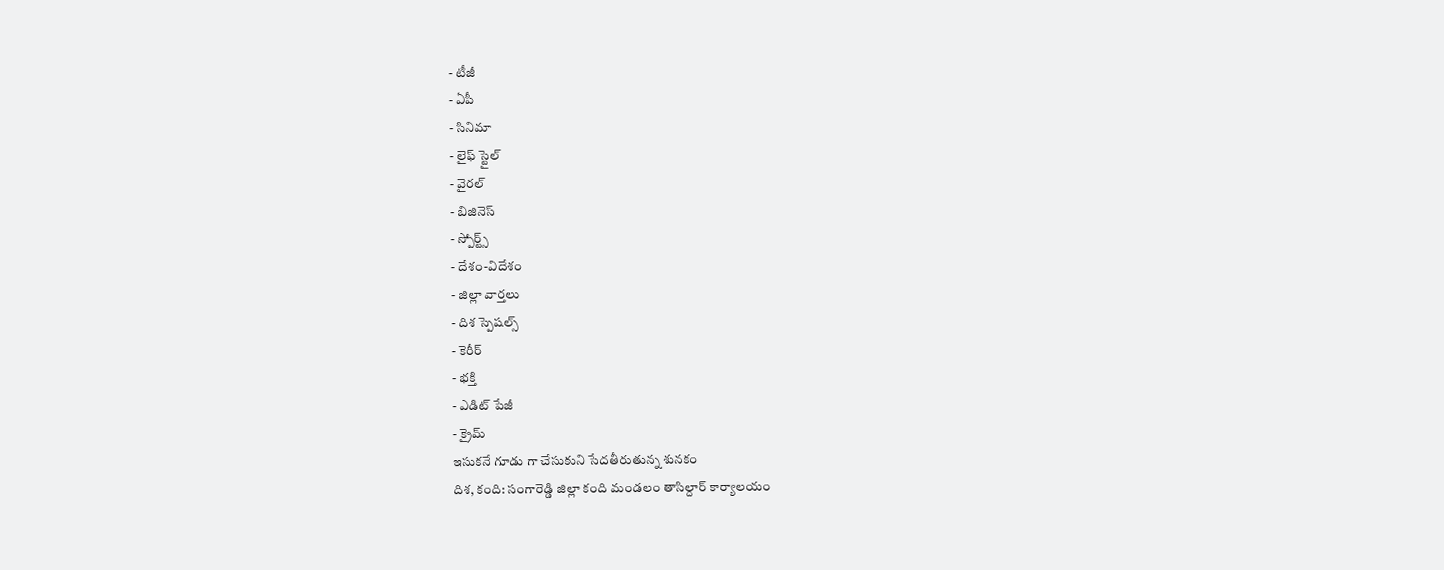- టీజీ
- ఏపీ
- సినిమా
- లైఫ్ స్టైల్
- వైరల్
- బిజినెస్
- స్పోర్ట్స్
- దేశం-విదేశం
- జిల్లా వార్తలు
- దిశ స్పెషల్స్
- కెరీర్
- భక్తి
- ఎడిట్ పేజీ
- క్రైమ్
ఇసుకనే గూడు గా చేసుకుని సేదతీరుతున్న శునకం
దిశ, కంది: సంగారెడ్డి జిల్లా కంది మండలం తాసిల్దార్ కార్యాలయం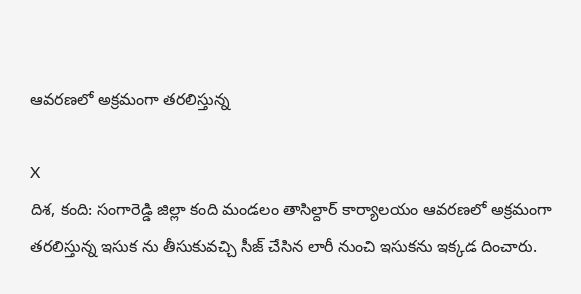ఆవరణలో అక్రమంగా తరలిస్తున్న

X
దిశ, కంది: సంగారెడ్డి జిల్లా కంది మండలం తాసిల్దార్ కార్యాలయం ఆవరణలో అక్రమంగా తరలిస్తున్న ఇసుక ను తీసుకువచ్చి సీజ్ చేసిన లారీ నుంచి ఇసుకను ఇక్కడ దించారు.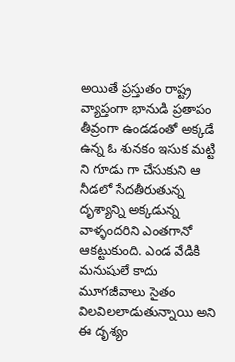అయితే ప్రస్తుతం రాష్ట్ర వ్యాప్తంగా భానుడి ప్రతాపం తీవ్రంగా ఉండడంతో అక్కడే ఉన్న ఓ శునకం ఇసుక మట్టి ని గూడు గా చేసుకుని ఆ నీడలో సేదతీరుతున్న దృశ్యాన్ని అక్కడున్న వాళ్ళందరిని ఎంతగానో ఆకట్టుకుంది. ఎండ వేడికి మనుషులే కాదు మూగజీవాలు సైతం విలవిలలాడుతున్నాయి అని ఈ దృశ్యం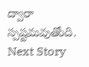ద్వారా స్పష్టమవుతోంది.
Next Story